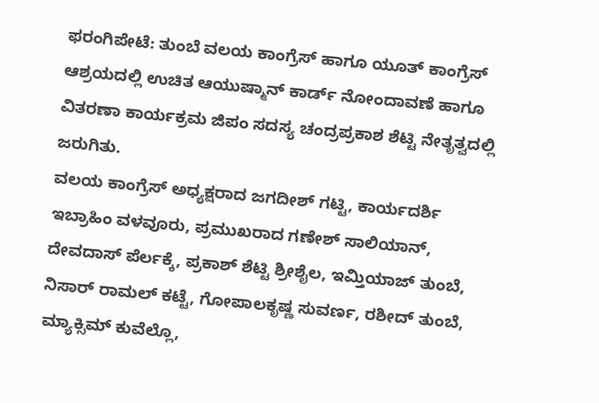ಫರಂಗಿಪೇಟೆ: ತುಂಬೆ ವಲಯ ಕಾಂಗ್ರೆಸ್ ಹಾಗೂ ಯೂತ್ ಕಾಂಗ್ರೆಸ್ ಆಶ್ರಯದಲ್ಲಿ ಉಚಿತ ಆಯುಷ್ಮಾನ್ ಕಾರ್ಡ್ ನೋಂದಾವಣೆ ಹಾಗೂ ವಿತರಣಾ ಕಾರ್ಯಕ್ರಮ ಜಿಪಂ ಸದಸ್ಯ ಚಂದ್ರಪ್ರಕಾಶ ಶೆಟ್ಟಿ ನೇತೃತ್ವದಲ್ಲಿ ಜರುಗಿತು.
ವಲಯ ಕಾಂಗ್ರೆಸ್ ಅಧ್ಯಕ್ಷರಾದ ಜಗದೀಶ್ ಗಟ್ಟಿ, ಕಾರ್ಯದರ್ಶಿ ಇಬ್ರಾಹಿಂ ವಳವೂರು, ಪ್ರಮುಖರಾದ ಗಣೇಶ್ ಸಾಲಿಯಾನ್, ದೇವದಾಸ್ ಪೆರ್ಲಕ್ಕೆ, ಪ್ರಕಾಶ್ ಶೆಟ್ಟಿ ಶ್ರೀಶೈಲ, ಇಮ್ತಿಯಾಜ್ ತುಂಬೆ, ನಿಸಾರ್ ರಾಮಲ್ ಕಟ್ಟೆ, ಗೋಪಾಲಕೃಷ್ಣ ಸುವರ್ಣ, ರಶೀದ್ ತುಂಬೆ, ಮ್ಯಾಕ್ಸಿಮ್ ಕುವೆಲ್ಲೊ,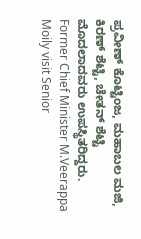ಪ್ರವೀಣ್ ಕೊಟ್ಟಿಂಜ, ಮಹಾಬಲ ಮಜಿ, ಕಿರಣ್ ಶೆಟ್ಟಿ, ಚೇತನ್ ಶೆಟ್ಟಿ ಮೊದಲಾದವರು ಉಪಸ್ಥಿತರಿದ್ದರು.
Former Chief Minister M.Veerappa Moily visit Senior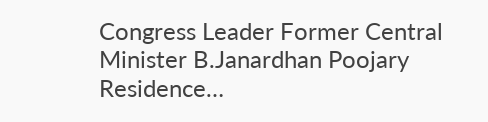Congress Leader Former Central Minister B.Janardhan Poojary Residence…